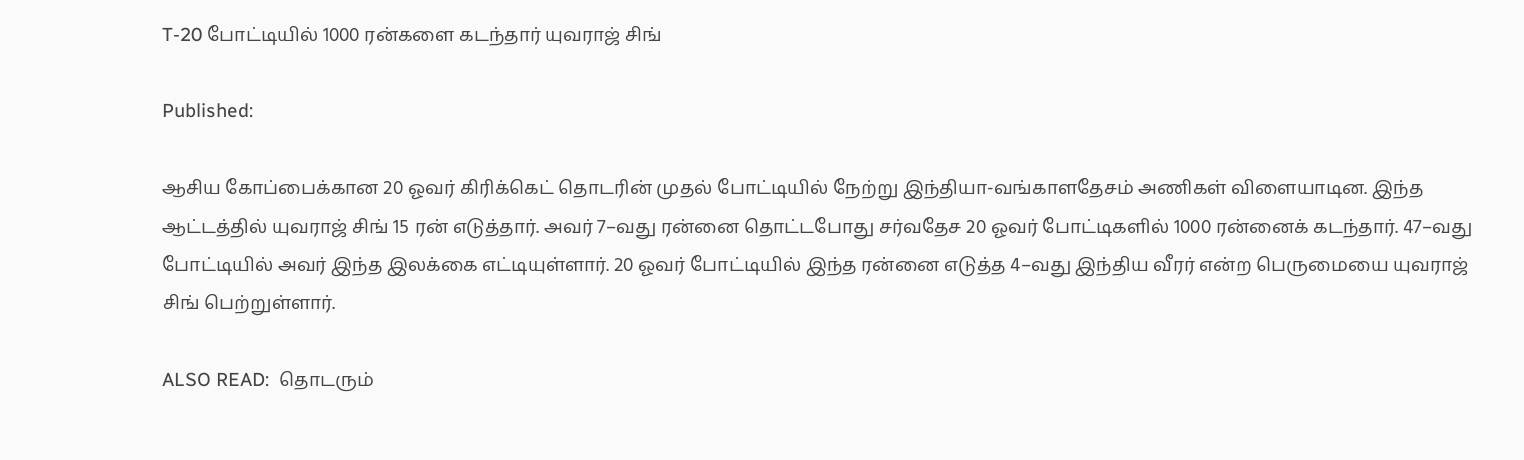T-20 போட்டியில் 1000 ரன்களை கடந்தார் யுவராஜ் சிங்

Published:

ஆசிய கோப்பைக்கான 20 ஓவர் கிரிக்கெட் தொடரின் முதல் போட்டியில் நேற்று இந்தியா-வங்காளதேசம் அணிகள் விளையாடின. இந்த ஆட்டத்தில் யுவராஜ் சிங் 15 ரன் எடுத்தார். அவர் 7–வது ரன்னை தொட்டபோது சர்வதேச 20 ஓவர் போட்டிகளில் 1000 ரன்னைக் கடந்தார். 47–வது போட்டியில் அவர் இந்த இலக்கை எட்டியுள்ளார். 20 ஓவர் போட்டியில் இந்த ரன்னை எடுத்த 4–வது இந்திய வீரர் என்ற பெருமையை யுவராஜ் சிங் பெற்றுள்ளார்.

ALSO READ:  தொடரும்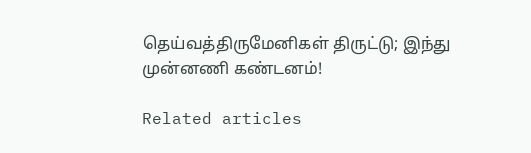தெய்வத்திருமேனிகள் திருட்டு; இந்து முன்னணி கண்டனம்!

Related articles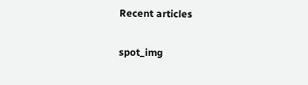Recent articles

spot_img